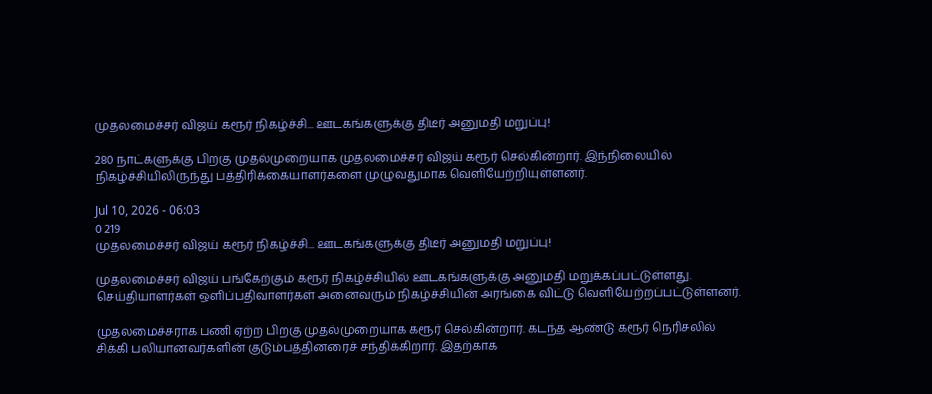முதலமைச்சர் விஜய் கரூர் நிகழ்ச்சி... ஊடகங்களுக்கு திடீர் அனுமதி மறுப்பு!

280 நாட்களுக்கு பிறகு முதல்முறையாக முதலமைச்சர் விஜய் கரூர் செல்கின்றார். இந்நிலையில் நிகழ்ச்சியிலிருந்து பத்திரிக்கையாளர்களை முழுவதுமாக வெளியேற்றியுள்ளனர்.

Jul 10, 2026 - 06:03
0 219
முதலமைச்சர் விஜய் கரூர் நிகழ்ச்சி... ஊடகங்களுக்கு திடீர் அனுமதி மறுப்பு!

முதலமைச்சர் விஜய் பங்கேற்கும் கரூர் நிகழ்ச்சியில் ஊடகங்களுக்கு அனுமதி மறுக்கப்பட்டுள்ளது. செய்தியாளர்கள் ஒளிப்பதிவாளர்கள் அனைவரும் நிகழ்ச்சியின் அரங்கை விட்டு வெளியேற்றப்பட்டுள்ளனர்.

முதலமைச்சராக பணி ஏற்ற பிறகு முதல்முறையாக கரூர் செல்கின்றார். கடந்த ஆண்டு கரூர் நெரிசலில் சிக்கி பலியானவர்களின் குடும்பத்தினரைச் சந்திக்கிறார். இதற்காக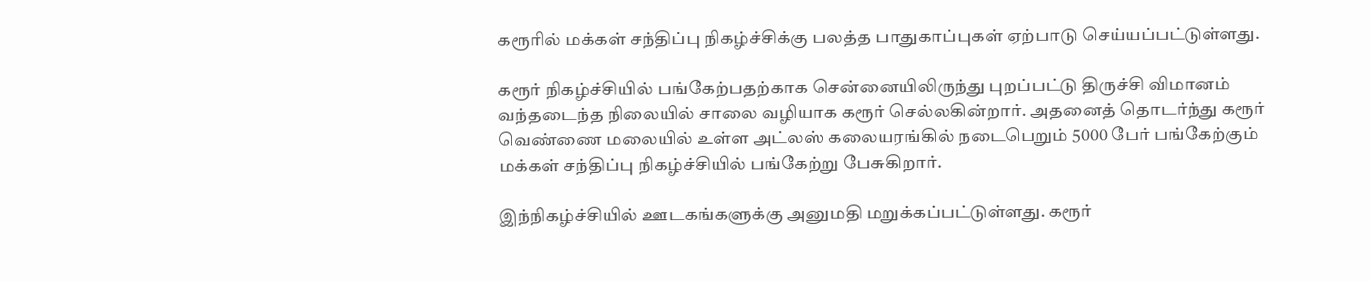கரூரில் மக்கள் சந்திப்பு நிகழ்ச்சிக்கு பலத்த பாதுகாப்புகள் ஏற்பாடு செய்யப்பட்டுள்ளது.

கரூர் நிகழ்ச்சியில் பங்கேற்பதற்காக சென்னையிலிருந்து புறப்பட்டு திருச்சி விமானம் வந்தடைந்த நிலையில் சாலை வழியாக கரூர் செல்லகின்றார். அதனைத் தொடர்ந்து கரூர் வெண்ணை மலையில் உள்ள அட்லஸ் கலையரங்கில் நடைபெறும் 5000 பேர் பங்கேற்கும் மக்கள் சந்திப்பு நிகழ்ச்சியில் பங்கேற்று பேசுகிறார்.

இந்நிகழ்ச்சியில் ஊடகங்களுக்கு அனுமதி மறுக்கப்பட்டுள்ளது. கரூர்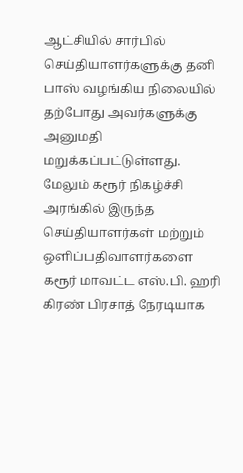ஆட்சியில் சார்பில் செய்தியாளர்களுக்கு தனி பாஸ் வழங்கிய நிலையில் தற்போது அவர்களுக்கு அனுமதி மறுக்கப்பட்டுள்ளது. மேலும் கரூர் நிகழ்ச்சி அரங்கில் இருந்த செய்தியாளர்கள் மற்றும் ஒளிப்பதிவாளர்களை கரூர் மாவட்ட எஸ்.பி. ஹரி கிரண் பிரசாத் நேரடியாக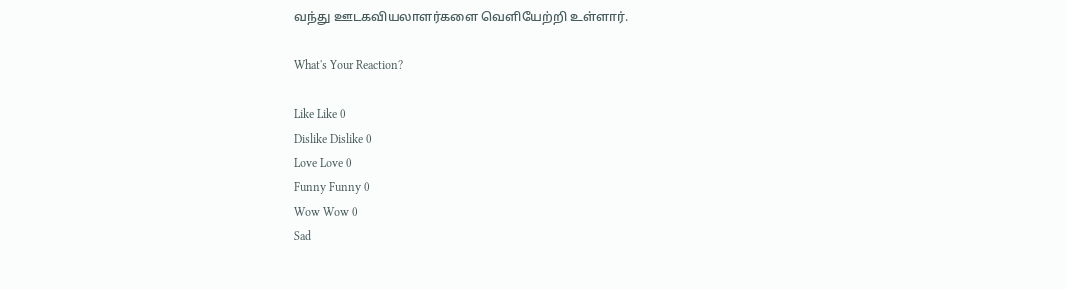வந்து ஊடகவியலாளர்களை வெளியேற்றி உள்ளார்.

What's Your Reaction?

Like Like 0
Dislike Dislike 0
Love Love 0
Funny Funny 0
Wow Wow 0
Sad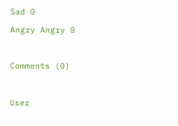Sad 0
Angry Angry 0

Comments (0)

User